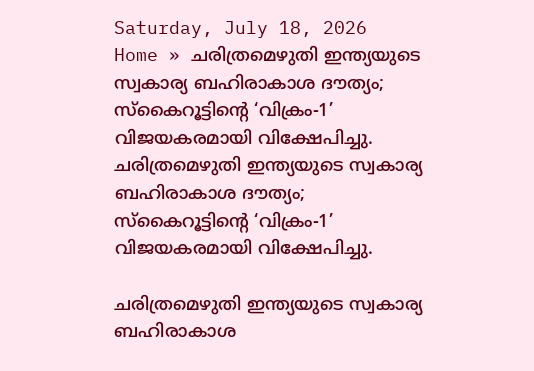Saturday, July 18, 2026
Home » ചരിത്രമെഴുതി ഇന്ത്യയുടെ സ്വകാര്യ ബഹിരാകാശ ദൗത്യം; സ്‌കൈറൂട്ടിന്റെ ‘വിക്രം-1’ വിജയകരമായി വിക്ഷേപിച്ചു.
ചരിത്രമെഴുതി ഇന്ത്യയുടെ സ്വകാര്യ ബഹിരാകാശ ദൗത്യം; സ്‌കൈറൂട്ടിന്റെ ‘വിക്രം-1’ വിജയകരമായി വിക്ഷേപിച്ചു.

ചരിത്രമെഴുതി ഇന്ത്യയുടെ സ്വകാര്യ ബഹിരാകാശ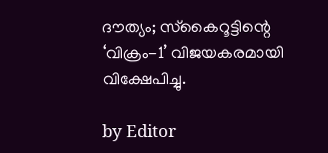ദൗത്യം; സ്‌കൈറൂട്ടിന്റെ ‘വിക്രം-1’ വിജയകരമായി വിക്ഷേപിച്ചു.

by Editor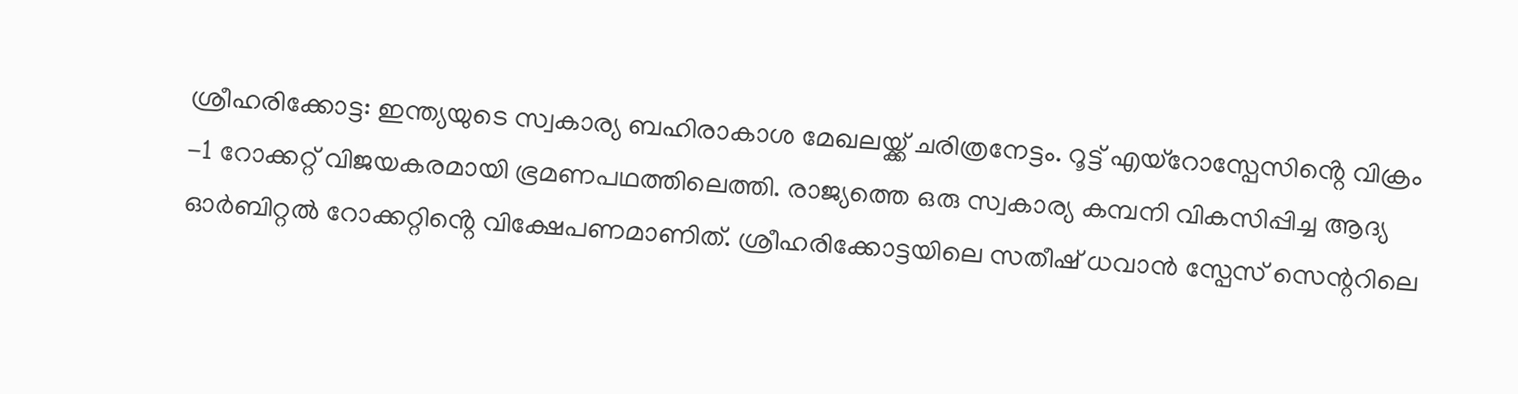ശ്രീഹരിക്കോട്ട: ഇന്ത്യയുടെ സ്വകാര്യ ബഹിരാകാശ മേഖലയ്ക്ക് ചരിത്രനേട്ടം. റൂട്ട് എയ്റോസ്പേസിൻ്റെ വിക്രം -1 റോക്കറ്റ് വിജയകരമായി ഭ്രമണപഥത്തിലെത്തി. രാജ്യത്തെ ഒരു സ്വകാര്യ കമ്പനി വികസിപ്പിച്ച ആദ്യ ഓർബിറ്റൽ റോക്കറ്റിൻ്റെ വിക്ഷേപണമാണിത്. ശ്രീഹരിക്കോട്ടയിലെ സതീഷ് ധവാൻ സ്പേസ് സെന്ററിലെ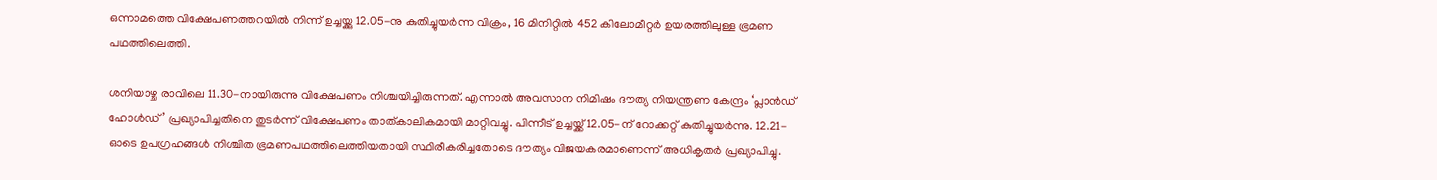ഒന്നാമത്തെ വിക്ഷേപണത്തറയിൽ നിന്ന് ഉച്ചയ്ക്കു 12.05-നു കുതിച്ചുയർന്ന വിക്രം, 16 മിനിറ്റിൽ 452 കിലോമീറ്റർ ഉയരത്തിലുള്ള ഭ്രമണ പഥത്തിലെത്തി.

ശനിയാഴ്ച‌ രാവിലെ 11.30-നായിരുന്നു വിക്ഷേപണം നിശ്ചയിച്ചിരുന്നത്. എന്നാൽ അവസാന നിമിഷം ദൗത്യ നിയന്ത്രണ കേന്ദ്രം ‘പ്ലാൻഡ് ഹോൾഡ്’ പ്രഖ്യാപിച്ചതിനെ തുടർന്ന് വിക്ഷേപണം താത്കാലികമായി മാറ്റിവച്ചു. പിന്നീട് ഉച്ചയ്ക്ക് 12.05-ന് റോക്കറ്റ് കുതിച്ചുയർന്നു. 12.21-ഓടെ ഉപഗ്രഹങ്ങൾ നിശ്ചിത ഭ്രമണപഥത്തിലെത്തിയതായി സ്ഥിരീകരിച്ചതോടെ ദൗത്യം വിജയകരമാണെന്ന് അധികൃതർ പ്രഖ്യാപിച്ചു.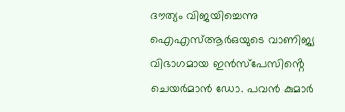ദൗത്യം വിജയിച്ചെന്നു ഐഎസ്ആർഒയുടെ വാണിജ്യ വിഭാഗമായ ഇൻസ്പേസിൻ്റെ ചെയർമാൻ ഡോ. പവൻ കുമാർ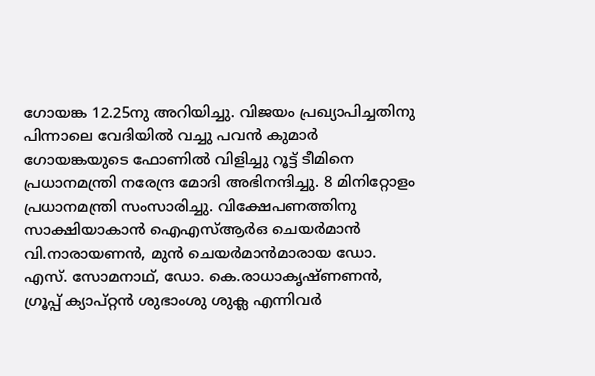ഗോയങ്ക 12.25നു അറിയിച്ചു. വിജയം പ്രഖ്യാപിച്ചതിനു പിന്നാലെ വേദിയിൽ വച്ചു പവൻ കുമാർ ഗോയങ്കയുടെ ഫോണിൽ വിളിച്ചു റൂട്ട് ടീമിനെ പ്രധാനമന്ത്രി നരേന്ദ്ര മോദി അഭിനന്ദിച്ചു. 8 മിനിറ്റോളം പ്രധാനമന്ത്രി സംസാരിച്ചു. വിക്ഷേപണത്തിനു സാക്ഷിയാകാൻ ഐഎസ്ആർഒ ചെയർമാൻ വി.നാരായണൻ, മുൻ ചെയർമാൻമാരായ ഡോ. എസ്. സോമനാഥ്, ഡോ. കെ.രാധാകൃഷ്ണണൻ, ഗ്രൂപ്പ് ക്യാപ്റ്റൻ ശുഭാംശു ശുക്ല എന്നിവർ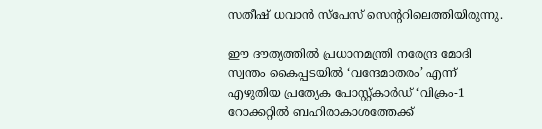സതീഷ് ധവാൻ സ്പേസ് സെൻ്ററിലെത്തിയിരുന്നു.

ഈ ദൗത്യത്തിൽ പ്രധാനമന്ത്രി നരേന്ദ്ര മോദി സ്വന്തം കൈപ്പടയിൽ ‘വന്ദേമാതരം’ എന്ന് എഴുതിയ പ്രത്യേക പോസ്റ്റ്കാർഡ് ‘വിക്രം-1 റോക്കറ്റിൽ ബഹിരാകാശത്തേക്ക്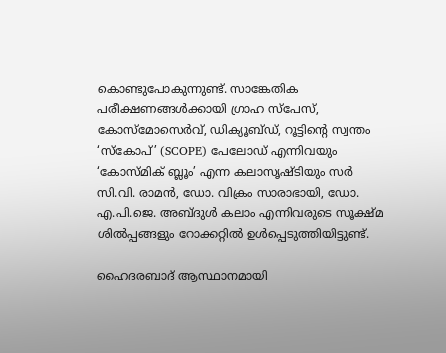കൊണ്ടുപോകുന്നുണ്ട്. സാങ്കേതിക പരീക്ഷണങ്ങൾക്കായി ഗ്രാഹ സ്പേസ്, കോസ്മോസെർവ്, ഡിക്യൂബ്‌ഡ്, റൂട്ടിൻ്റെ സ്വന്തം ‘സ്കോപ്’ (SCOPE) പേലോഡ് എന്നിവയും ‘കോസ്‌മിക്‌ ബ്ലൂം’ എന്ന കലാസൃഷ്ടിയും സർ സി.വി. രാമൻ, ഡോ. വിക്രം സാരാഭായി, ഡോ. എ.പി.ജെ. അബ്ദുൾ കലാം എന്നിവരുടെ സൂക്ഷ്‌മ ശിൽപ്പങ്ങളും റോക്കറ്റിൽ ഉൾപ്പെടുത്തിയിട്ടുണ്ട്.

ഹൈദരബാദ് ആസ്ഥാനമായി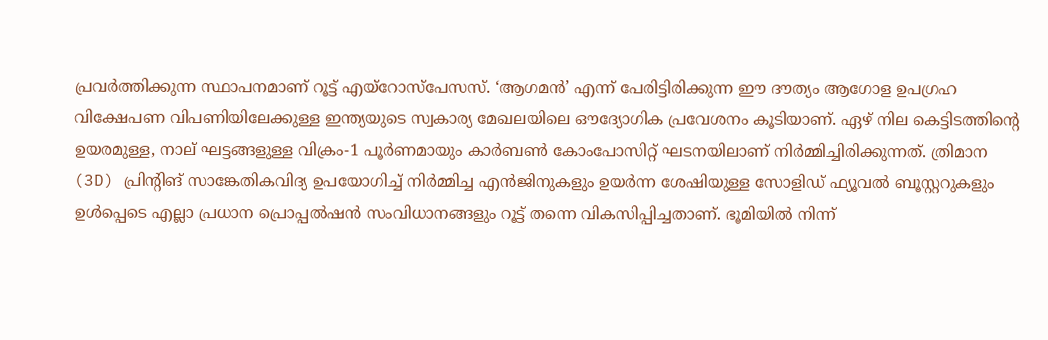പ്രവർത്തിക്കുന്ന സ്ഥാപനമാണ് റൂട്ട് എയ്റോസ്പേസസ്. ‘ആഗമൻ’ എന്ന് പേരിട്ടിരിക്കുന്ന ഈ ദൗത്യം ആഗോള ഉപഗ്രഹ വിക്ഷേപണ വിപണിയിലേക്കുള്ള ഇന്ത്യയുടെ സ്വകാര്യ മേഖലയിലെ ഔദ്യോഗിക പ്രവേശനം കൂടിയാണ്. ഏഴ് നില കെട്ടിടത്തിൻ്റെ ഉയരമുള്ള, നാല് ഘട്ടങ്ങളുള്ള വിക്രം-1 പൂർണമായും കാർബൺ കോംപോസിറ്റ് ഘടനയിലാണ് നിർമ്മിച്ചിരിക്കുന്നത്. ത്രിമാന (3D) പ്രിൻ്റിങ് സാങ്കേതികവിദ്യ ഉപയോഗിച്ച് നിർമ്മിച്ച എൻജിനുകളും ഉയർന്ന ശേഷിയുള്ള സോളിഡ് ഫ്യൂവൽ ബൂസ്റ്ററുകളും ഉൾപ്പെടെ എല്ലാ പ്രധാന പ്രൊപ്പൽഷൻ സംവിധാനങ്ങളും റൂട്ട് തന്നെ വികസിപ്പിച്ചതാണ്. ഭൂമിയിൽ നിന്ന്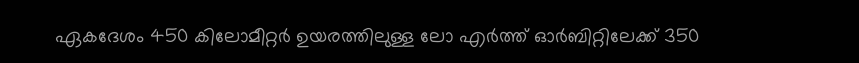ഏകദേശം 450 കിലോമീറ്റർ ഉയരത്തിലുള്ള ലോ എർത്ത് ഓർബിറ്റിലേക്ക് 350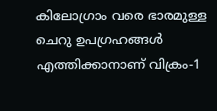കിലോഗ്രാം വരെ ഭാരമുള്ള ചെറു ഉപഗ്രഹങ്ങൾ എത്തിക്കാനാണ് വിക്രം-1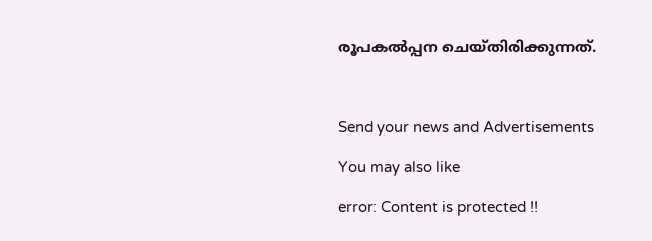രൂപകൽപ്പന ചെയ്തിരിക്കുന്നത്.



Send your news and Advertisements

You may also like

error: Content is protected !!